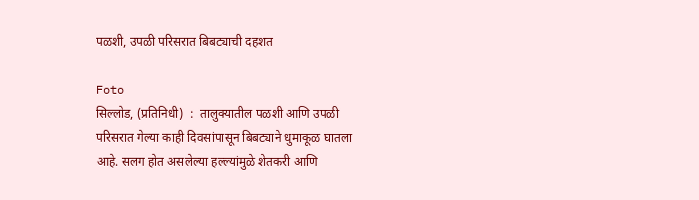पळशी, उपळी परिसरात बिबट्याची दहशत

Foto
सिल्लोड, (प्रतिनिधी)  :  तालुक्यातील पळशी आणि उपळी परिसरात गेल्या काही दिवसांपासून बिबट्याने धुमाकूळ घातला आहे. सलग होत असलेल्या हल्ल्यांमुळे शेतकरी आणि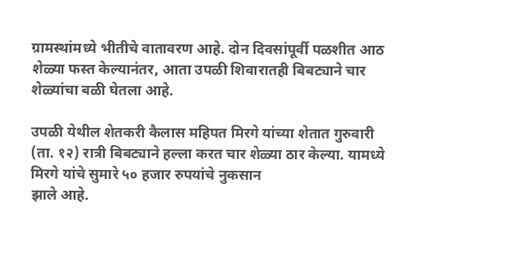ग्रामस्थांमध्ये भीतीचे वातावरण आहे. दोन दिवसांपूर्वी पळशीत आठ शेळ्या फस्त केल्यानंतर, आता उपळी शिवारातही बिबट्याने चार शेळ्यांचा बळी घेतला आहे.

उपळी येथील शेतकरी कैलास महिपत मिरगे यांच्या शेतात गुरुवारी (ता. १२) रात्री बिबट्याने हल्ला करत चार शेळ्या ठार केल्या. यामध्ये मिरगे यांचे सुमारे ५० हजार रुपयांचे नुकसान
झाले आहे.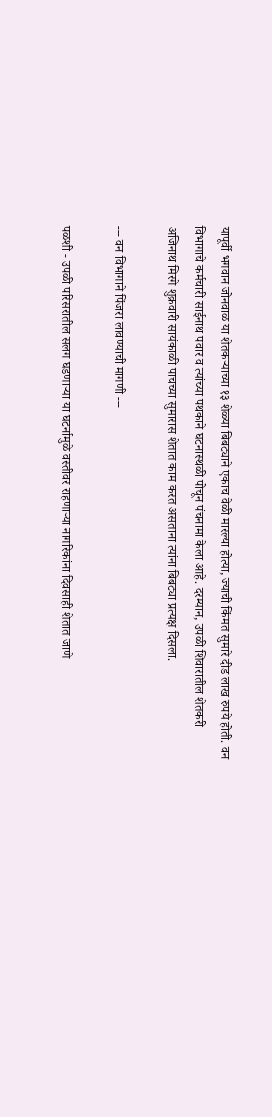यापूर्वी भगवान जोनवाळ या शेतकऱ्याच्या १३ शेळ्या बिबट्याने एकाच वेळी मारल्या होत्या, ज्याची किंमत सुमारे दीड लाख रुपये होती. वन विभागाचे कर्मचारी साईनाथ पवार व त्यांच्या पथकाने घटनास्थळी पोचून पंचनामा केला आहे. दरम्यान, उपळी शिवारातील शेतकरी अजिनाथ मिरगे शुक्रवारी सायंकाळी पाचच्या सुमारास शेतात काम करत असताना त्यांना बिबट्या प्रत्यक्ष दिसला.

--- वन विभागाने पिंजरा लावण्याची मागणी ---

पळशी - उपळी परिसरातील सलग घडणाऱ्या या घटर्नामुळे वस्तीवर राहणाऱ्या नागरिकांना दिवसाही शेतात जाणे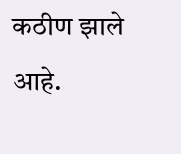कठीण झाले आहे.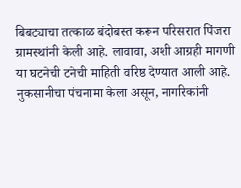बिबट्याचा तत्काळ बंदोबस्त करून परिसरात पिंजरा ग्रामस्थांनी केली आहे. लावावा, अशी आग्रही मागणी या घटनेची टनेची माहिती वरिष्ठ देण्यात आली आहे. नुकसानीचा पंचनामा केला असून, नागरिकांनी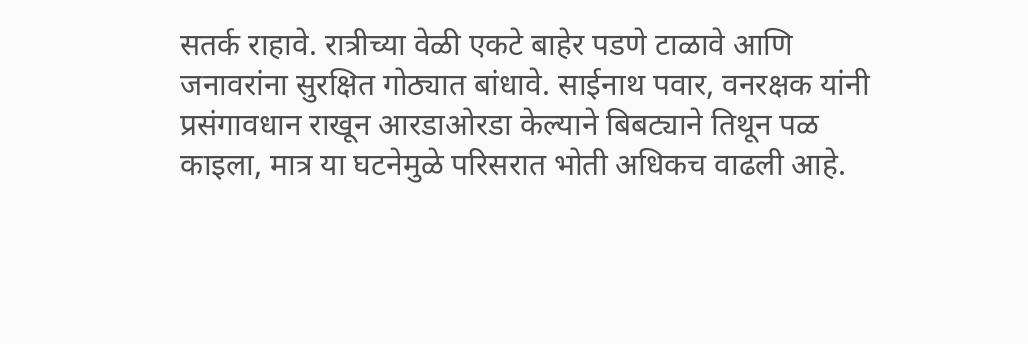सतर्क राहावे. रात्रीच्या वेळी एकटे बाहेर पडणे टाळावे आणि जनावरांना सुरक्षित गोठ्यात बांधावे. साईनाथ पवार, वनरक्षक यांनी प्रसंगावधान राखून आरडाओरडा केल्याने बिबट्याने तिथून पळ काइला, मात्र या घटनेमुळे परिसरात भोती अधिकच वाढली आहे.